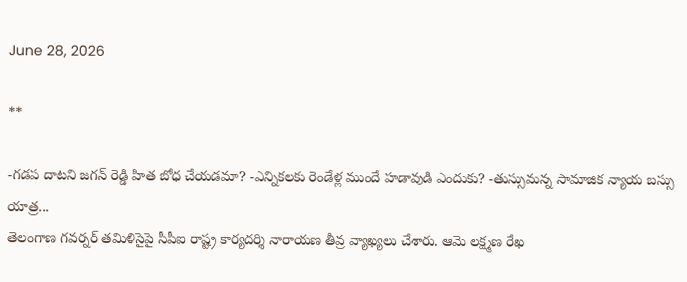June 28, 2026

**

-గడప దాటని జగన్ రెడ్డి హిత బోధ చేయడమా? -ఎన్నికలకు రెండేళ్ల ముందే హడావుడి ఎందుకు? -తుస్సుమన్న సామాజిక న్యాయ బస్సు యాత్ర...
తెలంగాణ గవర్నర్ తమిళిసైపై సీపీఐ రాష్ట్ర కార్యదర్శి నారాయణ తీవ్ర వ్యాఖ్యలు చేశారు. ఆమె లక్ష్మణ రేఖ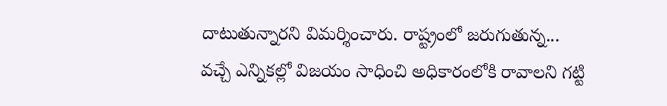దాటుతున్నారని విమర్శించారు. రాష్ట్రంలో జరుగుతున్న...
వచ్చే ఎన్నికల్లో విజయం సాధించి అధికారంలోకి రావాలని గట్టి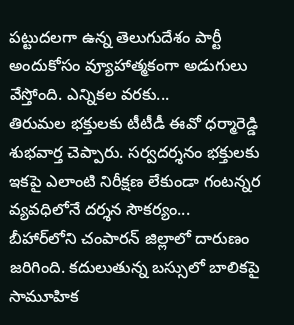పట్టుదలగా ఉన్న తెలుగుదేశం పార్టీ అందుకోసం వ్యూహాత్మకంగా అడుగులు వేస్తోంది. ఎన్నికల వరకు...
తిరుమల భక్తులకు టీటీడీ ఈవో ధర్మారెడ్డి శుభవార్త చెప్పారు. సర్వదర్శనం భక్తులకు ఇకపై ఎలాంటి నిరీక్షణ లేకుండా గంటన్నర వ్యవధిలోనే దర్శన సౌకర్యం...
బీహార్‌లోని చంపారన్ జిల్లాలో దారుణం జరిగింది. కదులుతున్న బస్సులో బాలికపై సామూహిక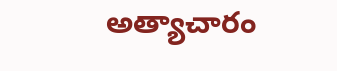అత్యాచారం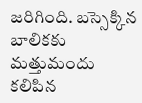జరిగింది. బస్సెక్కిన బాలికకు మత్తుమందు కలిపిన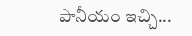పానీయం ఇచ్చి...